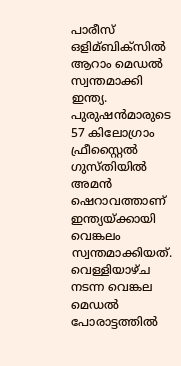പാരീസ് ഒളിമ്ബിക്സില്‍ ആറാം മെഡല്‍ സ്വന്തമാക്കി ഇന്ത്യ. പുരുഷൻമാരുടെ 57 കിലോഗ്രാം ഫ്രീസ്റ്റൈല്‍ ഗുസ്തിയില്‍ അമൻ ഷെറാവത്താണ് ഇന്ത്യയ്ക്കായി വെങ്കലം സ്വന്തമാക്കിയത്. വെള്ളിയാഴ്ച നടന്ന വെങ്കല മെഡല്‍ പോരാട്ടത്തില്‍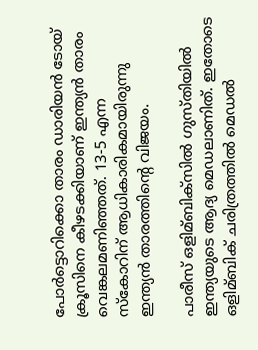പോർട്ടൊറിക്കൊ താരം ഡാരിയൻ ടോയ് ക്രൂസിനെ കീഴടക്കിയാണ് ഇന്ത്യൻ താരം വെങ്കലമണിഞ്ഞത്. 13-5 എന്ന സ്കോറിന് ആധികാരികമായിരുന്നു ഇന്ത്യൻ താരത്തിന്റെ വിജയം.

പാരീസ് ഒളിമ്ബിക്സില്‍ ഗുസ്തിയില്‍ ഇന്ത്യയുടെ ആദ്യ മെഡലാണിത്. ഇതോടെ ഒളിമ്ബിക് ചരിത്രത്തില്‍ മെഡല്‍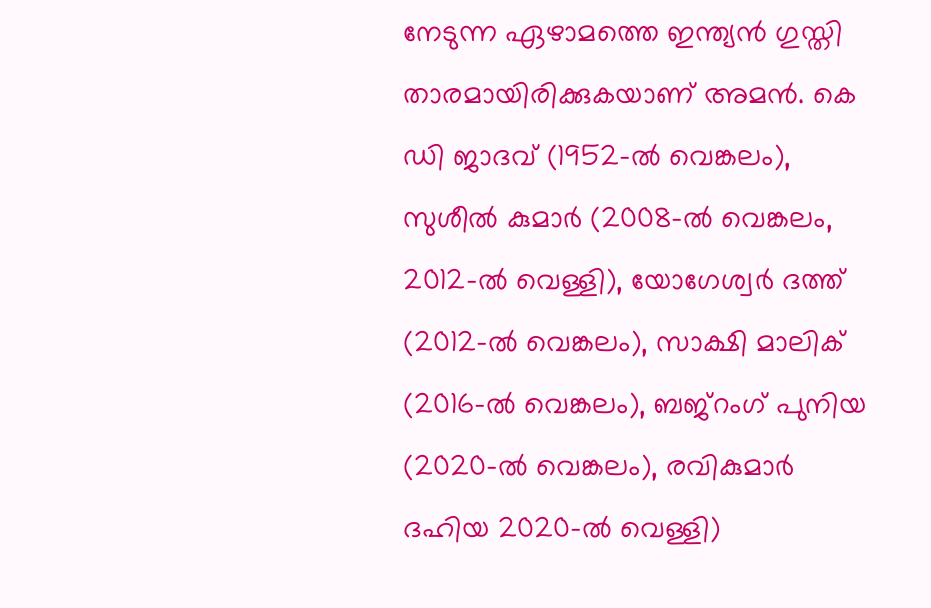നേടുന്ന ഏഴാമത്തെ ഇന്ത്യൻ ഗുസ്തി താരമായിരിക്കുകയാണ് അമൻ. കെ ഡി ജാദവ് (1952-ല്‍ വെങ്കലം), സുശീല്‍ കുമാർ (2008-ല്‍ വെങ്കലം, 2012-ല്‍ വെള്ളി), യോഗേശ്വർ ദത്ത് (2012-ല്‍ വെങ്കലം), സാക്ഷി മാലിക് (2016-ല്‍ വെങ്കലം), ബജ്റംഗ് പുനിയ (2020-ല്‍ വെങ്കലം), രവികുമാർ ദഹിയ 2020-ല്‍ വെള്ളി)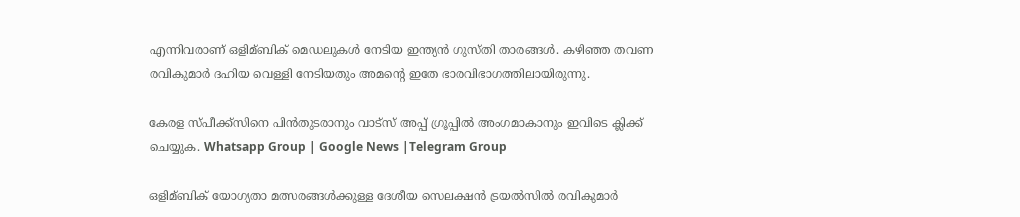എന്നിവരാണ് ഒളിമ്ബിക് മെഡലുകള്‍ നേടിയ ഇന്ത്യൻ ഗുസ്തി താരങ്ങള്‍. കഴിഞ്ഞ തവണ രവികുമാർ ദഹിയ വെള്ളി നേടിയതും അമന്റെ ഇതേ ഭാരവിഭാഗത്തിലായിരുന്നു.

കേരള സ്പീക്ക്സിനെ പിൻതുടരാനും വാട്സ് അപ്പ് ഗ്രൂപ്പിൽ അംഗമാകാനും ഇവിടെ ക്ലിക്ക് ചെയ്യുക. Whatsapp Group | Google News |Telegram Group

ഒളിമ്ബിക് യോഗ്യതാ മത്സരങ്ങള്‍ക്കുള്ള ദേശീയ സെലക്ഷൻ ട്രയല്‍സില്‍ രവികുമാർ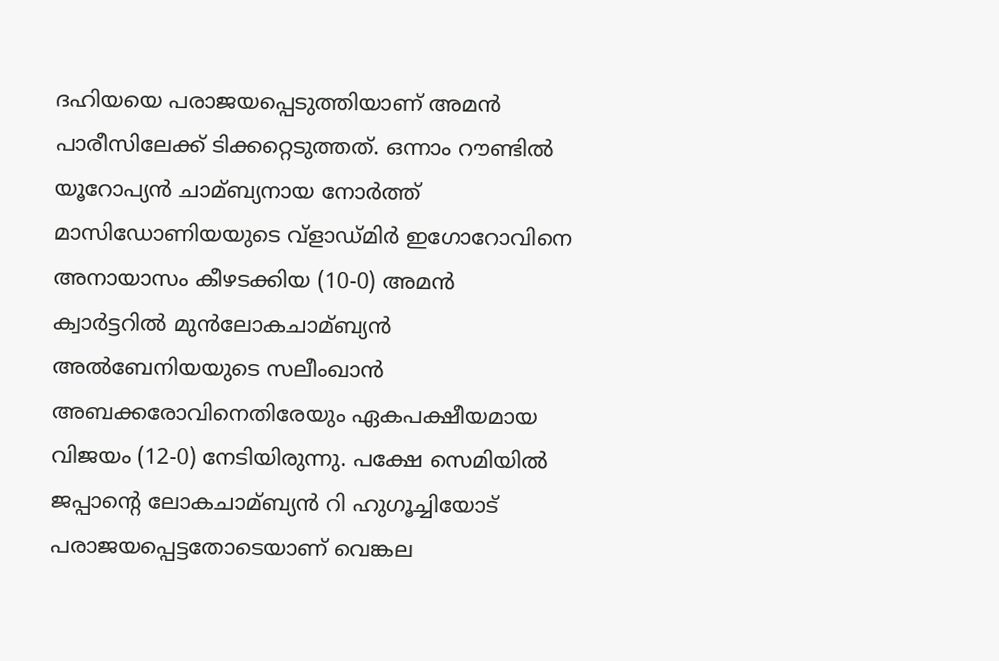ദഹിയയെ പരാജയപ്പെടുത്തിയാണ് അമൻ പാരീസിലേക്ക് ടിക്കറ്റെടുത്തത്. ഒന്നാം റൗണ്ടില്‍ യൂറോപ്യൻ ചാമ്ബ്യനായ നോർത്ത് മാസിഡോണിയയുടെ വ്ളാഡ്മിർ ഇഗോറോവിനെ അനായാസം കീഴടക്കിയ (10-0) അമൻ ക്വാർട്ടറില്‍ മുൻലോകചാമ്ബ്യൻ അല്‍ബേനിയയുടെ സലീംഖാൻ അബക്കരോവിനെതിരേയും ഏകപക്ഷീയമായ വിജയം (12-0) നേടിയിരുന്നു. പക്ഷേ സെമിയില്‍ ജപ്പാന്റെ ലോകചാമ്ബ്യൻ റി ഹുഗൂച്ചിയോട് പരാജയപ്പെട്ടതോടെയാണ് വെങ്കല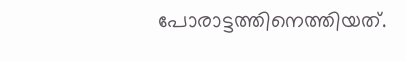പോരാട്ടത്തിനെത്തിയത്.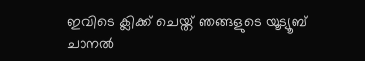ഇവിടെ ക്ലിക്ക് ചെയ്ത് ഞങ്ങളുടെ യൂട്യൂബ് ചാനൽ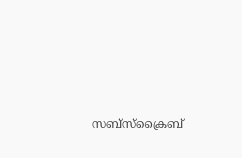സബ്സ്ക്രൈബ്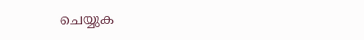ചെയ്യുക